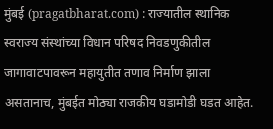मुंबई (pragatbharat.com) : राज्यातील स्थानिक स्वराज्य संस्थांच्या विधान परिषद निवडणुकीतील जागावाटपावरून महायुतीत तणाव निर्माण झाला असतानाच, मुंबईत मोठ्या राजकीय घडामोडी घडत आहेत.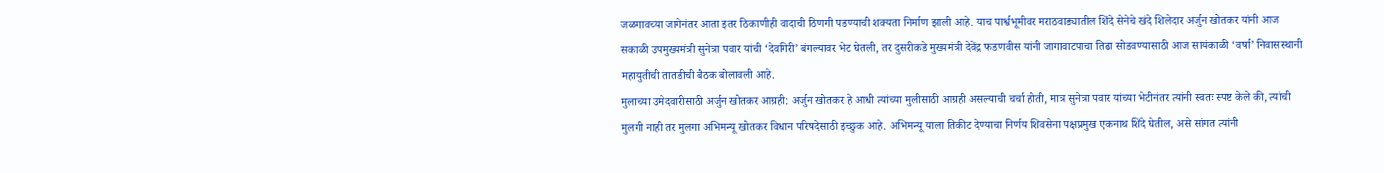जळगावच्या जागेनंतर आता इतर ठिकाणीही वादाची ठिणगी पडण्याची शक्यता निर्माण झाली आहे. याच पार्श्वभूमीवर मराठवाड्यातील शिंदे सेनेचे खंदे शिलेदार अर्जुन खोतकर यांनी आज सकाळी उपमुख्यमंत्री सुनेत्रा पवार यांची ‘देवगिरी’ बंगल्यावर भेट घेतली, तर दुसरीकडे मुख्यमंत्री देवेंद्र फडणवीस यांनी जागावाटपाचा तिढा सोडवण्यासाठी आज सायंकाळी ‘वर्षा’ निवासस्थानी महायुतीची तातडीची बैठक बोलावली आहे.
मुलाच्या उमेदवारीसाठी अर्जुन खोतकर आग्रही: अर्जुन खोतकर हे आधी त्यांच्या मुलीसाठी आग्रही असल्याची चर्चा होती, मात्र सुनेत्रा पवार यांच्या भेटीनंतर त्यांनी स्वतः स्पष्ट केले की, त्यांची मुलगी नाही तर मुलगा अभिमन्यू खोतकर विधान परिषदेसाठी इच्छुक आहे. अभिमन्यू याला तिकीट देण्याचा निर्णय शिवसेना पक्षप्रमुख एकनाथ शिंदे घेतील, असे सांगत त्यांनी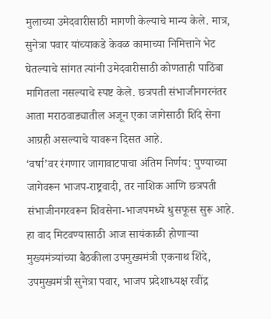मुलाच्या उमेदवारीसाठी मागणी केल्याचे मान्य केले. मात्र, सुनेत्रा पवार यांच्याकडे केवळ कामाच्या निमित्ताने भेट घेतल्याचे सांगत त्यांनी उमेदवारीसाठी कोणताही पाठिंबा मागितला नसल्याचे स्पष्ट केले. छत्रपती संभाजीनगरनंतर आता मराठवाड्यातील अजून एका जागेसाठी शिंदे सेना आग्रही असल्याचे यावरून दिसत आहे.
‘वर्षा’वर रंगणार जागावाटपाचा अंतिम निर्णय: पुण्याच्या जागेवरून भाजप-राष्ट्रवादी, तर नाशिक आणि छत्रपती संभाजीनगरवरून शिवसेना-भाजपमध्ये धुसफूस सुरू आहे. हा वाद मिटवण्यासाठी आज सायंकाळी होणाऱ्या मुख्यमंत्र्यांच्या बैठकीला उपमुख्यमंत्री एकनाथ शिंदे, उपमुख्यमंत्री सुनेत्रा पवार, भाजप प्रदेशाध्यक्ष रवींद्र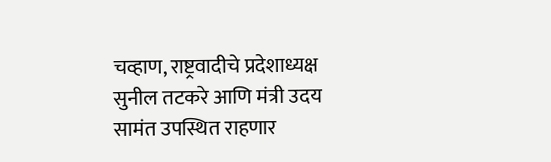चव्हाण, राष्ट्रवादीचे प्रदेशाध्यक्ष सुनील तटकरे आणि मंत्री उदय सामंत उपस्थित राहणार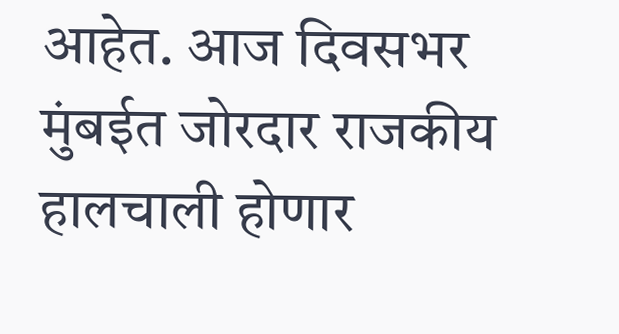आहेत. आज दिवसभर मुंबईत जोरदार राजकीय हालचाली होणार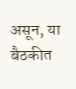असून, या बैठकीत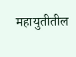महायुतीतील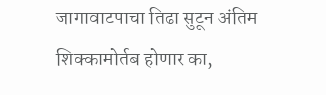जागावाटपाचा तिढा सुटून अंतिम शिक्कामोर्तब होणार का,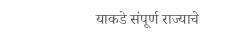याकडे संपूर्ण राज्याचे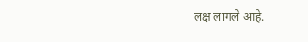लक्ष लागले आहे.